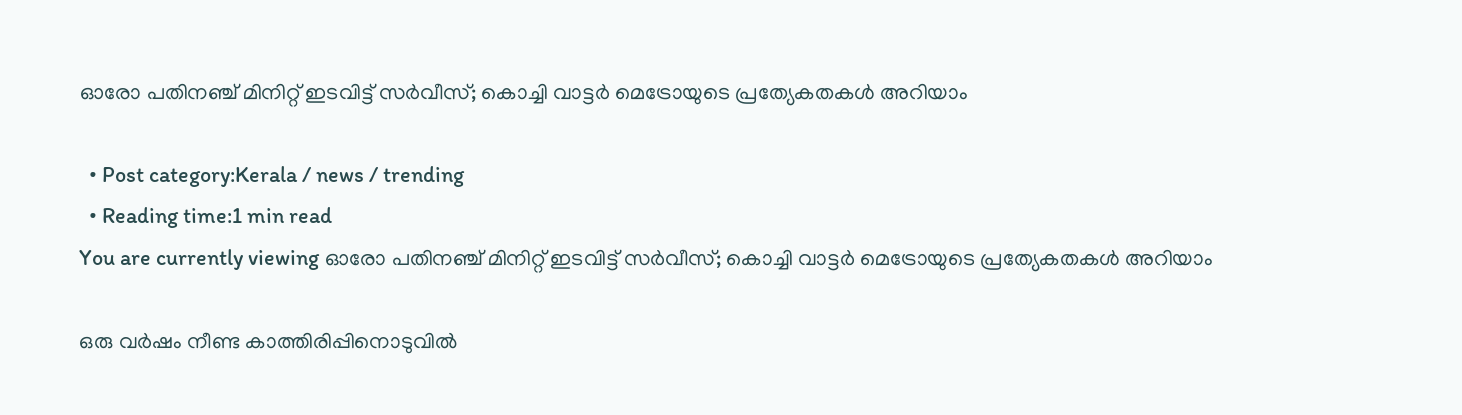ഓരോ പതിനഞ്ച് മിനിറ്റ് ഇടവിട്ട് സര്‍വീസ്; കൊച്ചി വാട്ടര്‍ മെട്രോയുടെ പ്രത്യേകതകള്‍ അറിയാം

  • Post category:Kerala / news / trending
  • Reading time:1 min read
You are currently viewing ഓരോ പതിനഞ്ച് മിനിറ്റ് ഇടവിട്ട് സര്‍വീസ്; കൊച്ചി വാട്ടര്‍ മെട്രോയുടെ പ്രത്യേകതകള്‍ അറിയാം

ഒരു വര്‍ഷം നീണ്ട കാത്തിരിപ്പിനൊടുവില്‍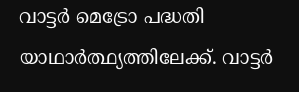വാട്ടര്‍ മെട്രോ പദ്ധതി യാഥാര്‍ത്ഥ്യത്തിലേക്ക്. വാട്ടര്‍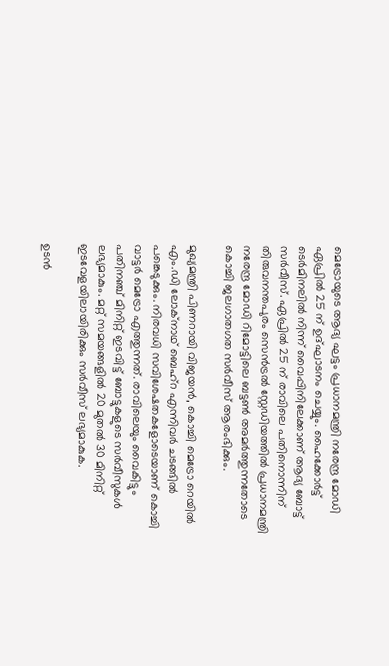മെട്രോയുടെ ആദ്യ ഘട്ടം പ്രധാനമന്ത്രി നരേന്ദ്ര മോഡി ഏപ്രില്‍ 25 ന് ഉദ്ഘാടനം ചെയ്യും. ഹൈക്കോര്‍ട്ട് ടെര്‍മിനലില്‍ നിന്ന് വൈപ്പിനിലേക്കാണ് ആദ്യ ബോട്ട് സര്‍വീസ്. ഏപ്രില്‍ 25 ന് രാവിലെ പതിനൊന്നിന് തിരുവനന്തപുരം സെന്‍ട്രല്‍ സ്റ്റേഡിയത്തില്‍ പ്രധാനമന്ത്രി നരേന്ദ്ര മോഡി റിമോട്ടിലെ ബട്ടണ്‍ അമര്‍ത്തുന്നതോടെ കൊച്ചി ജലഗാതഗത സര്‍വീസ് ആരംഭിക്കും.

മുഖ്യമന്ത്രി പിണറായി വിജയന്‍, കൊച്ചി മെട്രോ റെയില്‍ എം.ഡി ലോക്നാഥ് ബെഹ്റ എന്നിവര്‍ ചടങ്ങില്‍ പങ്കെടുക്കും. നിരവധി സവിശേഷതകളോടെയാണ് കൊച്ചി വാട്ടര്‍ മെട്രോ എത്തുന്നത്. രാവിലെയും വൈകിട്ടും പതിനഞ്ച് മിനിറ്റ് ഇടവിട്ട് ബോട്ടുകളുടെ സര്‍വീസുകള്‍ ലഭ്യമാകും. മറ്റ് സമയങ്ങളില്‍ 20 മുതല്‍ 30 മിനിറ്റ് ഇടവേളയിലായിരിക്കും സര്‍വീസ് ലഭ്യമാകുക.

ഉടന്‍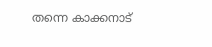തന്നെ കാക്കനാട്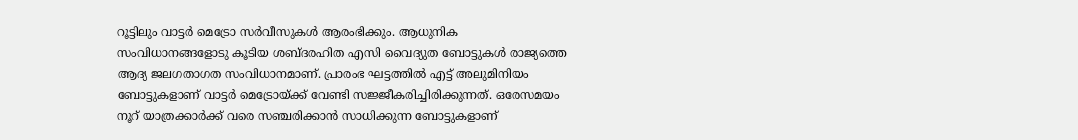റൂട്ടിലും വാട്ടര്‍ മെട്രോ സര്‍വീസുകള്‍ ആരംഭിക്കും. ആധുനിക സംവിധാനങ്ങളോടു കൂടിയ ശബ്ദരഹിത എസി വൈദ്യുത ബോട്ടുകള്‍ രാജ്യത്തെ ആദ്യ ജലഗതാഗത സംവിധാനമാണ്. പ്രാരംഭ ഘട്ടത്തില്‍ എട്ട് അലുമിനിയം ബോട്ടുകളാണ് വാട്ടര്‍ മെട്രോയ്ക്ക് വേണ്ടി സജ്ജീകരിച്ചിരിക്കുന്നത്. ഒരേസമയം നൂറ് യാത്രക്കാര്‍ക്ക് വരെ സഞ്ചരിക്കാന്‍ സാധിക്കുന്ന ബോട്ടുകളാണ്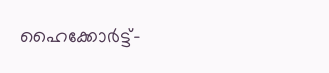ഹൈക്കോര്‍ട്ട്-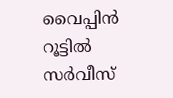വൈപ്പിന്‍ റൂട്ടില്‍ സര്‍വീസ്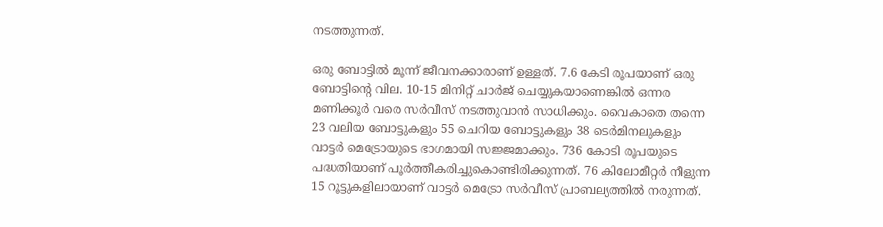നടത്തുന്നത്.

ഒരു ബോട്ടില്‍ മൂന്ന് ജീവനക്കാരാണ് ഉള്ളത്. 7.6 കേടി രൂപയാണ് ഒരു ബോട്ടിൻ്റെ വില. 10-15 മിനിറ്റ് ചാര്‍ജ് ചെയ്യുകയാണെങ്കില്‍ ഒന്നര മണിക്കൂര്‍ വരെ സര്‍വീസ് നടത്തുവാന്‍ സാധിക്കും. വൈകാതെ തന്നെ 23 വലിയ ബോട്ടുകളും 55 ചെറിയ ബോട്ടുകളും 38 ടെര്‍മിനലുകളും വാട്ടര്‍ മെട്രോയുടെ ഭാഗമായി സജ്ജമാക്കും. 736 കോടി രൂപയുടെ പദ്ധതിയാണ് പൂര്‍ത്തീകരിച്ചുകൊണ്ടിരിക്കുന്നത്. 76 കിലോമീറ്റര്‍ നീളുന്ന 15 റൂട്ടുകളിലായാണ് വാട്ടര്‍ മെട്രോ സര്‍വീസ് പ്രാബല്യത്തില്‍ നരുന്നത്.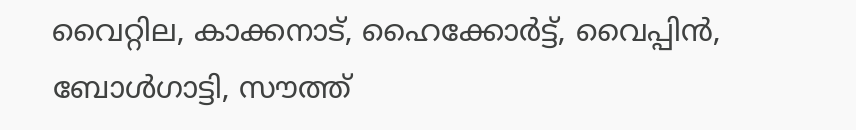വൈറ്റില, കാക്കനാട്, ഹൈക്കോര്‍ട്ട്, വൈപ്പിന്‍, ബോള്‍ഗാട്ടി, സൗത്ത്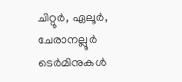ചിറ്റൂര്‍, ഏലൂര്‍, ചേരാനല്ലൂര്‍ ടെര്‍മിനുകള്‍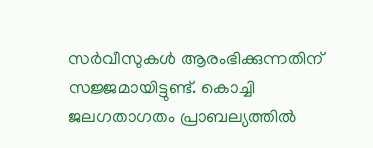സര്‍വീസുകള്‍ ആരംഭിക്കുന്നതിന് സജ്ജമായിട്ടുണ്ട്. കൊച്ചി ജലഗതാഗതം പ്രാബല്യത്തില്‍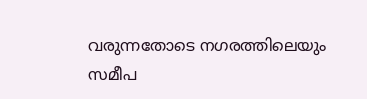വരുന്നതോടെ നഗരത്തിലെയും സമീപ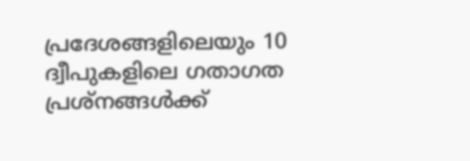പ്രദേശങ്ങളിലെയും 10 ദ്വീപുകളിലെ ഗതാഗത പ്രശ്നങ്ങള്‍ക്ക്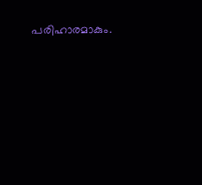പരിഹാരമാകും.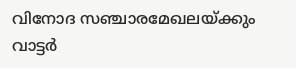വിനോദ സഞ്ചാരമേഖലയ്ക്കും വാട്ടര്‍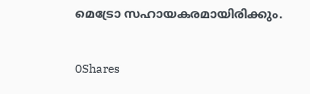മെട്രോ സഹായകരമായിരിക്കും.

0Shares